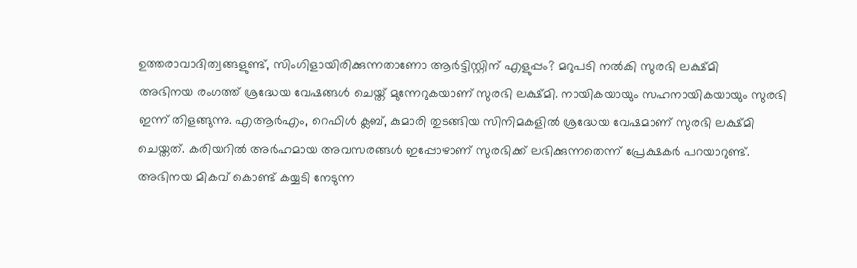ഉത്തരാവാദിത്വങ്ങളുണ്ട്, സിംഗിളായിരിക്കുന്നതാണോ ആർട്ടിസ്റ്റിന് എളുപ്പം? മറുപടി നൽകി സുരഭി ലക്ഷ്മി
അഭിനയ രംഗത്ത് ശ്രദ്ധേയ വേഷങ്ങൾ ചെയ്ത് മുന്നേറുകയാണ് സുരഭി ലക്ഷ്മി. നായികയായും സഹനായികയായും സുരഭി ഇന്ന് തിളങ്ങുന്നു. എആർഎം, റെഫിൾ ക്ലബ്, കുമാരി തുടങ്ങിയ സിനിമകളിൽ ശ്രദ്ധേയ വേഷമാണ് സുരഭി ലക്ഷ്മി ചെയ്തത്. കരിയറിൽ അർഹമായ അവസരങ്ങൾ ഇപ്പോഴാണ് സുരഭിക്ക് ലഭിക്കുന്നതെന്ന് പ്രേക്ഷകർ പറയാറുണ്ട്. അഭിനയ മികവ് കൊണ്ട് കയ്യടി നേടുന്ന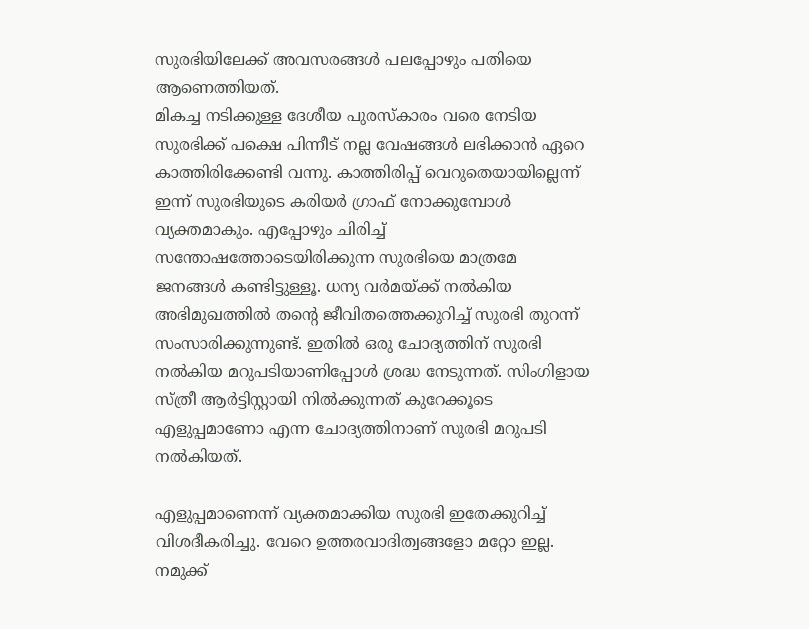സുരഭിയിലേക്ക് അവസരങ്ങൾ പലപ്പോഴും പതിയെ ആണെത്തിയത്.
മികച്ച നടിക്കുള്ള ദേശീയ പുരസ്കാരം വരെ നേടിയ സുരഭിക്ക് പക്ഷെ പിന്നീട് നല്ല വേഷങ്ങൾ ലഭിക്കാൻ ഏറെ കാത്തിരിക്കേണ്ടി വന്നു. കാത്തിരിപ്പ് വെറുതെയായില്ലെന്ന് ഇന്ന് സുരഭിയുടെ കരിയർ ഗ്രാഫ് നോക്കുമ്പോൾ വ്യക്തമാകും. എപ്പോഴും ചിരിച്ച് സന്തോഷത്തോടെയിരിക്കുന്ന സുരഭിയെ മാത്രമേ ജനങ്ങൾ കണ്ടിട്ടുള്ളൂ. ധന്യ വർമയ്ക്ക് നൽകിയ അഭിമുഖത്തിൽ തന്റെ ജീവിതത്തെക്കുറിച്ച് സുരഭി തുറന്ന് സംസാരിക്കുന്നുണ്ട്. ഇതിൽ ഒരു ചോദ്യത്തിന് സുരഭി നൽകിയ മറുപടിയാണിപ്പോൾ ശ്രദ്ധ നേടുന്നത്. സിംഗിളായ സ്ത്രീ ആർട്ടിസ്റ്റായി നിൽക്കുന്നത് കുറേക്കൂടെ എളുപ്പമാണോ എന്ന ചോദ്യത്തിനാണ് സുരഭി മറുപടി നൽകിയത്.

എളുപ്പമാണെന്ന് വ്യക്തമാക്കിയ സുരഭി ഇതേക്കുറിച്ച് വിശദീകരിച്ചു. വേറെ ഉത്തരവാദിത്വങ്ങളോ മറ്റോ ഇല്ല. നമുക്ക്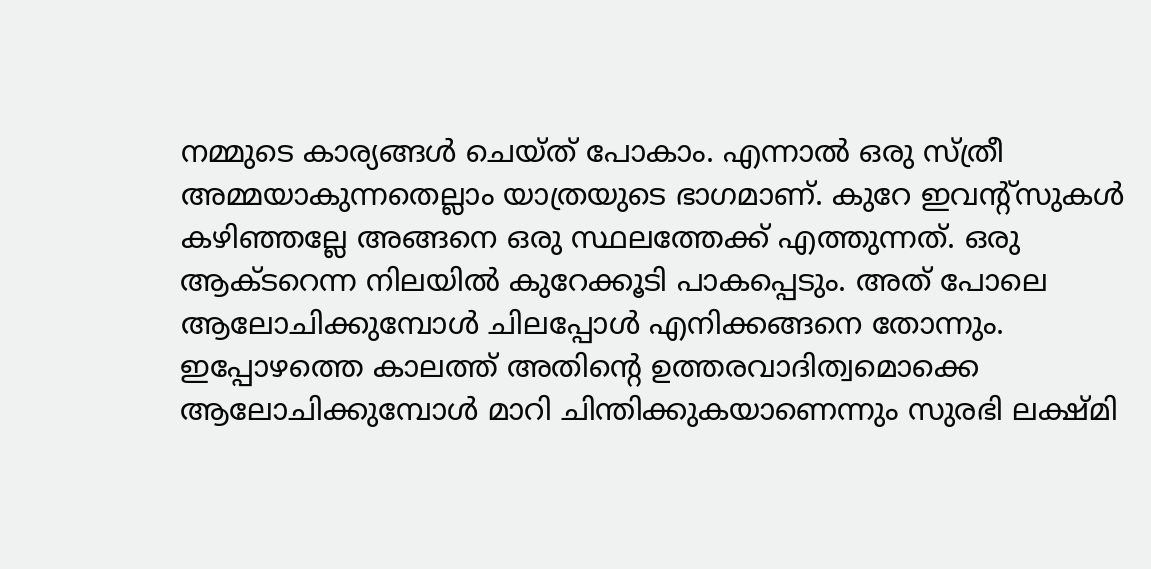നമ്മുടെ കാര്യങ്ങൾ ചെയ്ത് പോകാം. എന്നാൽ ഒരു സ്ത്രീ അമ്മയാകുന്നതെല്ലാം യാത്രയുടെ ഭാഗമാണ്. കുറേ ഇവന്റ്സുകൾ കഴിഞ്ഞല്ലേ അങ്ങനെ ഒരു സ്ഥലത്തേക്ക് എത്തുന്നത്. ഒരു ആക്ടറെന്ന നിലയിൽ കുറേക്കൂടി പാകപ്പെടും. അത് പോലെ ആലോചിക്കുമ്പോൾ ചിലപ്പോൾ എനിക്കങ്ങനെ തോന്നും. ഇപ്പോഴത്തെ കാലത്ത് അതിന്റെ ഉത്തരവാദിത്വമൊക്കെ ആലോചിക്കുമ്പോൾ മാറി ചിന്തിക്കുകയാണെന്നും സുരഭി ലക്ഷ്മി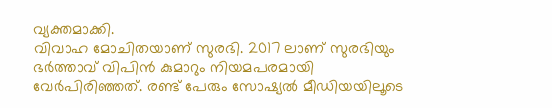വ്യക്തമാക്കി.
വിവാഹ മോചിതയാണ് സുരഭി. 2017 ലാണ് സുരഭിയും ഭർത്താവ് വിപിൻ കുമാറും നിയമപരമായി വേർപിരിഞ്ഞത്. രണ്ട് പേരും സോഷ്യൽ മീഡിയയിലൂടെ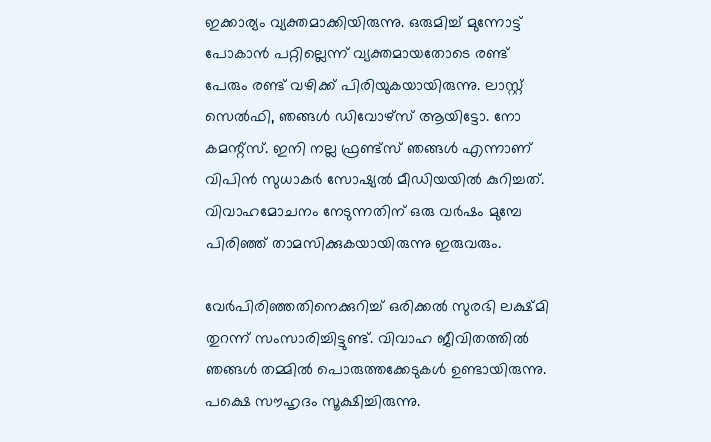ഇക്കാര്യം വ്യക്തമാക്കിയിരുന്നു. ഒരുമിച്ച് മുന്നോട്ട് പോകാൻ പറ്റില്ലെന്ന് വ്യക്തമായതോടെ രണ്ട് പേരും രണ്ട് വഴിക്ക് പിരിയുകയായിരുന്നു. ലാസ്റ്റ് സെൽഫി, ഞങ്ങൾ ഡിവോഴ്സ് ആയിട്ടോ. നോ കമന്റ്സ്. ഇനി നല്ല ഫ്രണ്ട്സ് ഞങ്ങൾ എന്നാണ് വിപിൻ സുധാകർ സോഷ്യൽ മീഡിയയിൽ കുറിച്ചത്. വിവാഹമോചനം നേടുന്നതിന് ഒരു വർഷം മുമ്പേ പിരിഞ്ഞ് താമസിക്കുകയായിരുന്നു ഇരുവരും.

വേർപിരിഞ്ഞതിനെക്കുറിച്ച് ഒരിക്കൽ സുരഭി ലക്ഷ്മി തുറന്ന് സംസാരിച്ചിട്ടുണ്ട്. വിവാഹ ജീവിതത്തിൽ ഞങ്ങൾ തമ്മിൽ പൊരുത്തക്കേടുകൾ ഉണ്ടായിരുന്നു. പക്ഷെ സൗഹൃദം സൂക്ഷിച്ചിരുന്നു.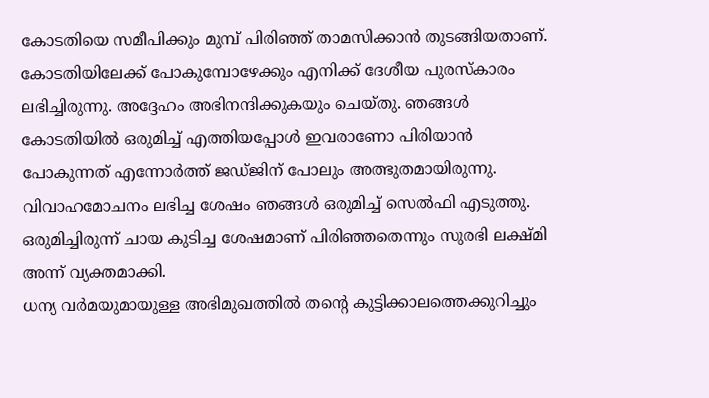കോടതിയെ സമീപിക്കും മുമ്പ് പിരിഞ്ഞ് താമസിക്കാൻ തുടങ്ങിയതാണ്. കോടതിയിലേക്ക് പോകുമ്പോഴേക്കും എനിക്ക് ദേശീയ പുരസ്കാരം ലഭിച്ചിരുന്നു. അദ്ദേഹം അഭിനന്ദിക്കുകയും ചെയ്തു. ഞങ്ങൾ കോടതിയിൽ ഒരുമിച്ച് എത്തിയപ്പോൾ ഇവരാണോ പിരിയാൻ പോകുന്നത് എന്നോർത്ത് ജഡ്ജിന് പോലും അത്ഭുതമായിരുന്നു. വിവാഹമോചനം ലഭിച്ച ശേഷം ഞങ്ങൾ ഒരുമിച്ച് സെൽഫി എടുത്തു. ഒരുമിച്ചിരുന്ന് ചായ കുടിച്ച ശേഷമാണ് പിരിഞ്ഞതെന്നും സുരഭി ലക്ഷ്മി അന്ന് വ്യക്തമാക്കി.
ധന്യ വർമയുമായുള്ള അഭിമുഖത്തിൽ തന്റെ കുട്ടിക്കാലത്തെക്കുറിച്ചും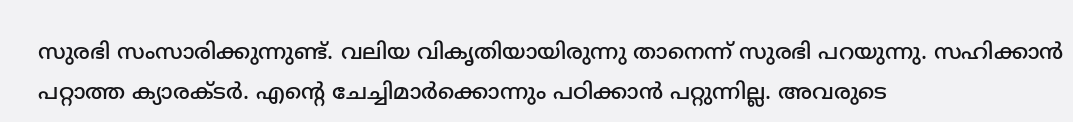സുരഭി സംസാരിക്കുന്നുണ്ട്. വലിയ വികൃതിയായിരുന്നു താനെന്ന് സുരഭി പറയുന്നു. സഹിക്കാൻ പറ്റാത്ത ക്യാരക്ടർ. എന്റെ ചേച്ചിമാർക്കൊന്നും പഠിക്കാൻ പറ്റുന്നില്ല. അവരുടെ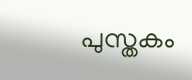പുസ്തകം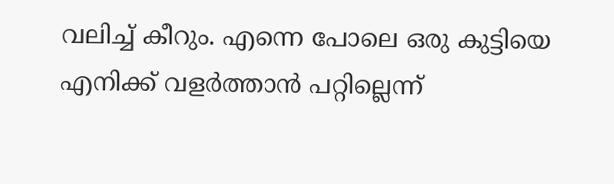വലിച്ച് കീറും. എന്നെ പോലെ ഒരു കുട്ടിയെ എനിക്ക് വളർത്താൻ പറ്റില്ലെന്ന്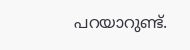പറയാറുണ്ട്.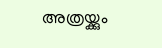അത്രയ്ക്കും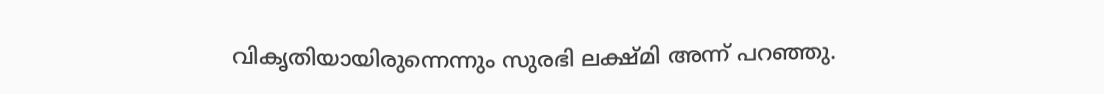വികൃതിയായിരുന്നെന്നും സുരഭി ലക്ഷ്മി അന്ന് പറഞ്ഞു.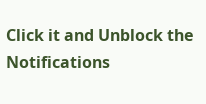Click it and Unblock the Notifications